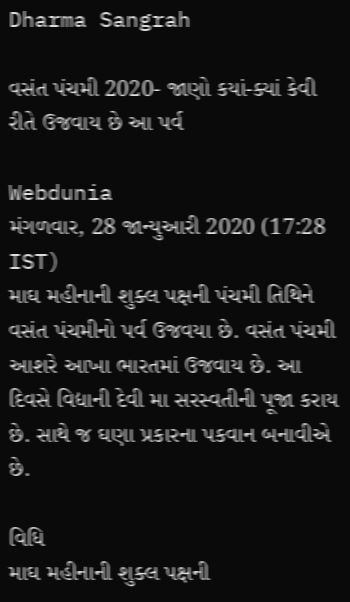Dharma Sangrah

વસંત પંચમી 2020- જાણો કયાં-ક્યાં કેવી રીતે ઉજવાય છે આ પર્વ

Webdunia
મંગળવાર, 28 જાન્યુઆરી 2020 (17:28 IST)
માઘ મહીનાની શુક્લ પક્ષની પંચમી તિથિને વસંત પંચમીનો પર્વ ઉજવયા છે. વસંત પંચમી આશરે આખા ભારતમાં ઉજવાય છે. આ દિવસે વિદ્યાની દેવી મા સરસ્વતીની પૂજા કરાય છે. સાથે જ ઘણા પ્રકારના પકવાન બનાવીએ છે.

વિધિ
માઘ મહીનાની શુક્લ પક્ષની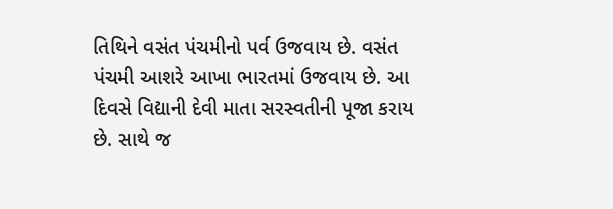તિથિને વસંત પંચમીનો પર્વ ઉજવાય છે. વસંત પંચમી આશરે આખા ભારતમાં ઉજવાય છે. આ દિવસે વિદ્યાની દેવી માતા સરસ્વતીની પૂજા કરાય છે. સાથે જ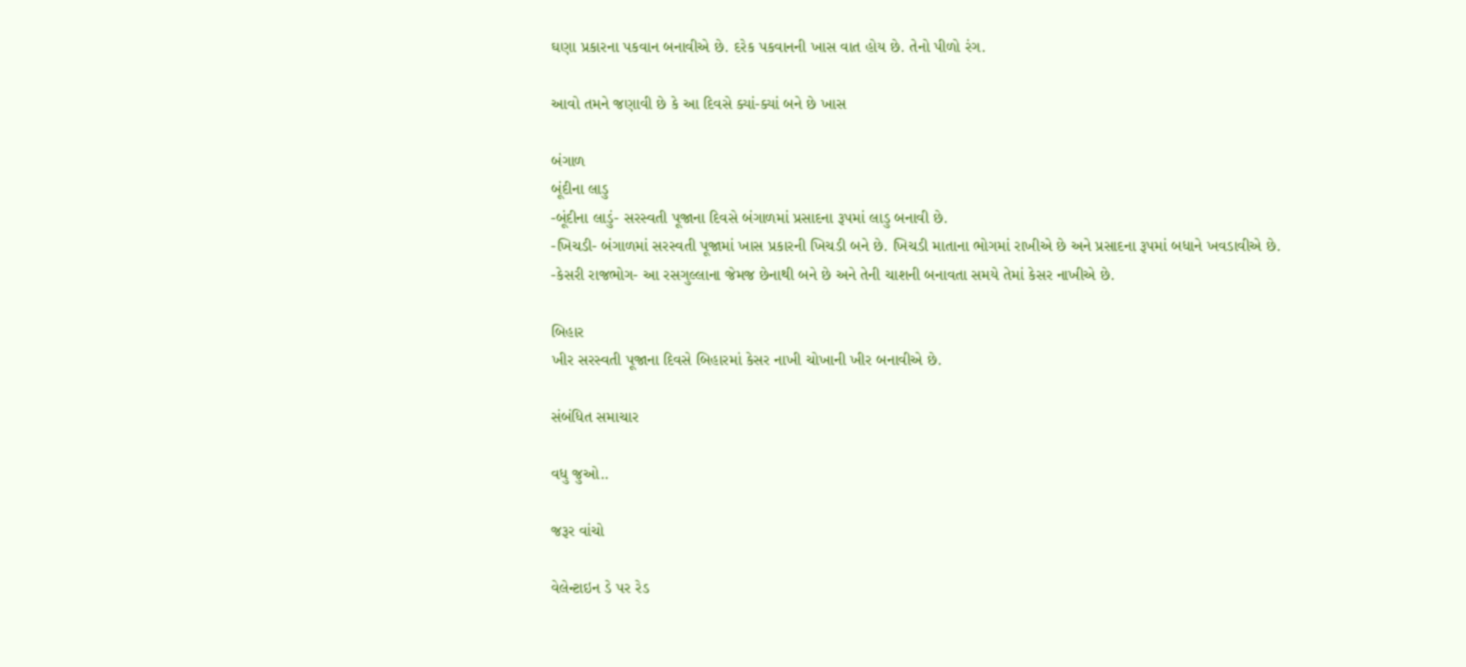ઘણા પ્રકારના પકવાન બનાવીએ છે. દરેક પકવાનની ખાસ વાત હોય છે. તેનો પીળો રંગ.

આવો તમને જણાવી છે કે આ દિવસે ક્યાં-ક્યાં બને છે ખાસ

બંગાળ
બૂંદીના લાડુ
-બૂંદીના લાડું- સરસ્વતી પૂજાના દિવસે બંગાળમાં પ્રસાદના રૂપમાં લાડુ બનાવી છે.
-ખિચડી- બંગાળમાં સરસ્વતી પૂજામાં ખાસ પ્રકારની ખિચડી બને છે. ખિચડી માતાના ભોગમાં રાખીએ છે અને પ્રસાદના રૂપમાં બધાને ખવડાવીએ છે.
-કેસરી રાજભોગ- આ રસગુલ્લાના જેમજ છેનાથી બને છે અને તેની ચાશની બનાવતા સમયે તેમાં કેસર નાખીએ છે.

બિહાર
ખીર સરસ્વતી પૂજાના દિવસે બિહારમાં કેસર નાખી ચોખાની ખીર બનાવીએ છે.

સંબંધિત સમાચાર

વધુ જુઓ..

જરૂર વાંચો

વેલેન્ટાઇન ડે પર રેડ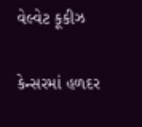વેલ્વેટ કૂકીઝ

કેન્સરમાં હળદર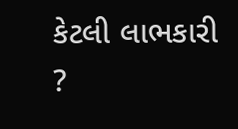કેટલી લાભકારી ?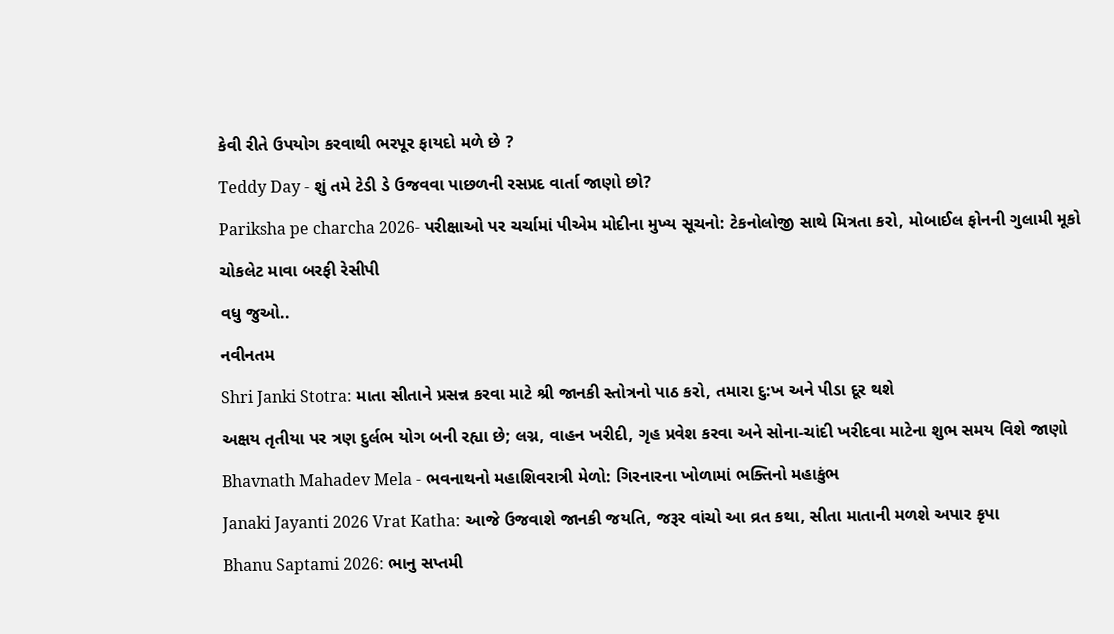કેવી રીતે ઉપયોગ કરવાથી ભરપૂર ફાયદો મળે છે ?

Teddy Day - શું તમે ટેડી ડે ઉજવવા પાછળની રસપ્રદ વાર્તા જાણો છો?

Pariksha pe charcha 2026- પરીક્ષાઓ પર ચર્ચામાં પીએમ મોદીના મુખ્ય સૂચનો: ટેકનોલોજી સાથે મિત્રતા કરો, મોબાઈલ ફોનની ગુલામી મૂકો

ચોકલેટ માવા બરફી રેસીપી

વધુ જુઓ..

નવીનતમ

Shri Janki Stotra: માતા સીતાને પ્રસન્ન કરવા માટે શ્રી જાનકી સ્તોત્રનો પાઠ કરો, તમારા દુ:ખ અને પીડા દૂર થશે

અક્ષય તૃતીયા પર ત્રણ દુર્લભ યોગ બની રહ્યા છે; લગ્ન, વાહન ખરીદી, ગૃહ પ્રવેશ કરવા અને સોના-ચાંદી ખરીદવા માટેના શુભ સમય વિશે જાણો

Bhavnath Mahadev Mela - ભવનાથનો મહાશિવરાત્રી મેળો: ગિરનારના ખોળામાં ભક્તિનો મહાકુંભ

Janaki Jayanti 2026 Vrat Katha: આજે ઉજવાશે જાનકી જયતિ, જરૂર વાંચો આ વ્રત કથા, સીતા માતાની મળશે અપાર કૃપા

Bhanu Saptami 2026: ભાનુ સપ્તમી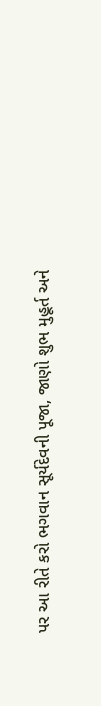પર આ રીતે કરો ભગવાન સૂર્યદેવની પૂજા, જાણો શુભ મુહૂર્ત અને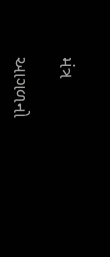મંત્ર

આગળનો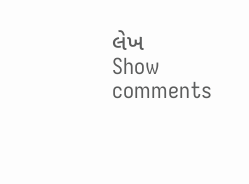લેખ
Show comments